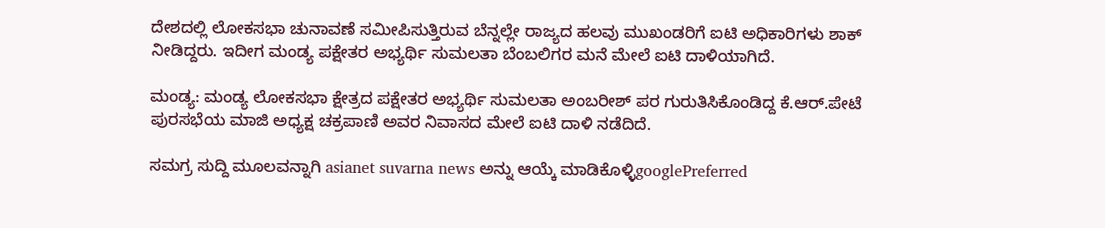ದೇಶದಲ್ಲಿ ಲೋಕಸಭಾ ಚುನಾವಣೆ ಸಮೀಪಿಸುತ್ತಿರುವ ಬೆನ್ನಲ್ಲೇ ರಾಜ್ಯದ ಹಲವು ಮುಖಂಡರಿಗೆ ಐಟಿ ಅಧಿಕಾರಿಗಳು ಶಾಕ್ ನೀಡಿದ್ದರು. ಇದೀಗ ಮಂಡ್ಯ ಪಕ್ಷೇತರ ಅಭ್ಯರ್ಥಿ ಸುಮಲತಾ ಬೆಂಬಲಿಗರ ಮನೆ ಮೇಲೆ ಐಟಿ ದಾಳಿಯಾಗಿದೆ.

ಮಂಡ್ಯ: ಮಂಡ್ಯ ಲೋಕಸಭಾ ಕ್ಷೇತ್ರದ ಪಕ್ಷೇತರ ಅಭ್ಯರ್ಥಿ ಸುಮಲತಾ ಅಂಬರೀಶ್ ಪರ ಗುರುತಿಸಿಕೊಂಡಿದ್ದ ಕೆ.ಆರ್‌.ಪೇಟೆ ಪುರಸಭೆಯ ಮಾಜಿ ಅಧ್ಯಕ್ಷ ಚಕ್ರಪಾಣಿ ಅವರ ನಿವಾಸದ ಮೇಲೆ ಐಟಿ ದಾಳಿ ನಡೆದಿದೆ.

ಸಮಗ್ರ ಸುದ್ದಿ ಮೂಲವನ್ನಾಗಿ asianet suvarna news ಅನ್ನು ಆಯ್ಕೆ ಮಾಡಿಕೊಳ್ಳಿgooglePreferred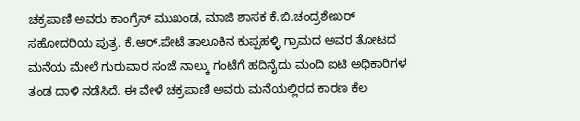ಚಕ್ರಪಾಣಿ ಅವರು ಕಾಂಗ್ರೆಸ್‌ ಮುಖಂಡ, ಮಾಜಿ ಶಾಸಕ ಕೆ.ಬಿ.ಚಂದ್ರಶೇಖರ್‌ ಸಹೋದರಿಯ ಪುತ್ರ. ಕೆ.ಆರ್‌.ಪೇಟೆ ತಾಲೂಕಿನ ಕುಪ್ಪಹಳ್ಳಿ ಗ್ರಾಮದ ಅವರ ತೋಟದ ಮನೆಯ ಮೇಲೆ ಗುರುವಾರ ಸಂಜೆ ನಾಲ್ಕು ಗಂಟೆಗೆ ಹದಿನೈದು ಮಂದಿ ಐಟಿ ಅಧಿಕಾರಿಗಳ ತಂಡ ದಾಳಿ ನಡೆಸಿದೆ. ಈ ವೇಳೆ ಚಕ್ರಪಾಣಿ ಅವರು ಮನೆಯಲ್ಲಿರದ ಕಾರಣ ಕೆಲ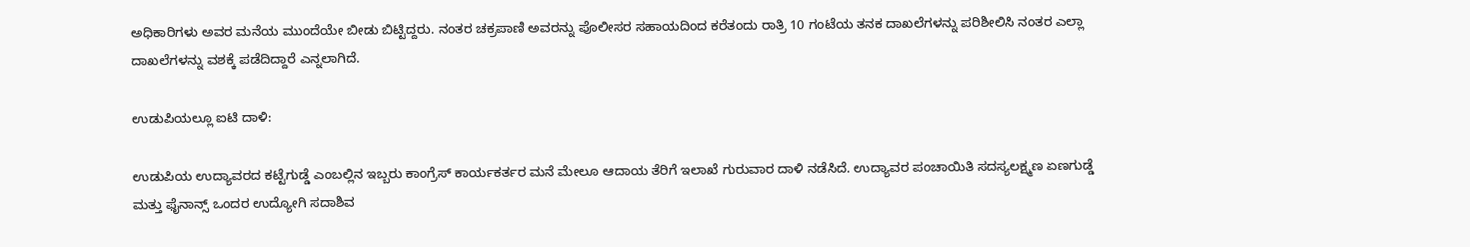ಅಧಿಕಾರಿಗಳು ಅವರ ಮನೆಯ ಮುಂದೆಯೇ ಬೀಡು ಬಿಟ್ಟಿದ್ದರು. ನಂತರ ಚಕ್ರಪಾಣಿ ಅವರನ್ನು ಪೊಲೀಸರ ಸಹಾಯದಿಂದ ಕರೆತಂದು ರಾತ್ರಿ 10 ಗಂಟೆಯ ತನಕ ದಾಖಲೆಗಳನ್ನು ಪರಿಶೀಲಿಸಿ ನಂತರ ಎಲ್ಲಾ ದಾಖಲೆಗಳನ್ನು ವಶಕ್ಕೆ ಪಡೆದಿದ್ದಾರೆ ಎನ್ನಲಾಗಿದೆ.

ಉಡುಪಿಯಲ್ಲೂ ಐಟಿ ದಾಳಿ:

ಉಡುಪಿಯ ಉದ್ಯಾವರದ ಕಟ್ಟೆಗುಡ್ಡೆ ಎಂಬಲ್ಲಿನ ಇಬ್ಬರು ಕಾಂಗ್ರೆಸ್‌ ಕಾರ್ಯಕರ್ತರ ಮನೆ ಮೇಲೂ ಆದಾಯ ತೆರಿಗೆ ಇಲಾಖೆ ಗುರುವಾರ ದಾಳಿ ನಡೆಸಿದೆ. ಉದ್ಯಾವರ ಪಂಚಾಯಿತಿ ಸದಸ್ಯಲಕ್ಷ್ಮಣ ಏಣಗುಡ್ಡೆ ಮತ್ತು ಫೈನಾನ್ಸ್‌ ಒಂದರ ಉದ್ಯೋಗಿ ಸದಾಶಿವ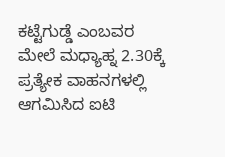ಕಟ್ಟೆಗುಡ್ಡೆ ಎಂಬವರ ಮೇಲೆ ಮಧ್ಯಾಹ್ನ 2.30ಕ್ಕೆ ಪ್ರತ್ಯೇಕ ವಾಹನಗಳಲ್ಲಿ ಆಗಮಿಸಿದ ಐಟಿ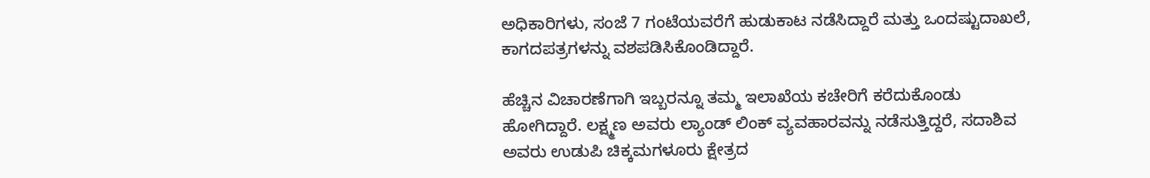ಅಧಿಕಾರಿಗಳು, ಸಂಜೆ 7 ಗಂಟೆಯವರೆಗೆ ಹುಡುಕಾಟ ನಡೆಸಿದ್ದಾರೆ ಮತ್ತು ಒಂದಷ್ಟುದಾಖಲೆ, ಕಾಗದಪತ್ರಗಳನ್ನು ವಶಪಡಿಸಿಕೊಂಡಿದ್ದಾರೆ.

ಹೆಚ್ಚಿನ ವಿಚಾರಣೆಗಾಗಿ ಇಬ್ಬರನ್ನೂ ತಮ್ಮ ಇಲಾಖೆಯ ಕಚೇರಿಗೆ ಕರೆದುಕೊಂಡು ಹೋಗಿದ್ದಾರೆ. ಲಕ್ಷ್ಮಣ ಅವರು ಲ್ಯಾಂಡ್‌ ಲಿಂಕ್ ವ್ಯವಹಾರವನ್ನು ನಡೆಸುತ್ತಿದ್ದರೆ, ಸದಾಶಿವ ಅವರು ಉಡುಪಿ ಚಿಕ್ಕಮಗಳೂರು ಕ್ಷೇತ್ರದ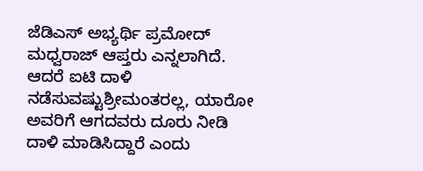ಜೆಡಿಎಸ್‌ ಅಭ್ಯರ್ಥಿ ಪ್ರಮೋದ್‌ ಮಧ್ವರಾಜ್‌ ಆಪ್ತರು ಎನ್ನಲಾಗಿದೆ. ಆದರೆ ಐಟಿ ದಾಳಿ ನಡೆಸುವಷ್ಟುಶ್ರೀಮಂತರಲ್ಲ, ಯಾರೋ ಅವರಿಗೆ ಆಗದವರು ದೂರು ನೀಡಿ ದಾಳಿ ಮಾಡಿಸಿದ್ದಾರೆ ಎಂದು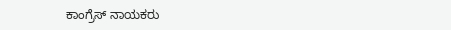ಕಾಂಗ್ರೆಸ್‌ ನಾಯಕರು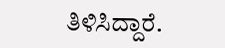ತಿಳಿಸಿದ್ದಾರೆ.